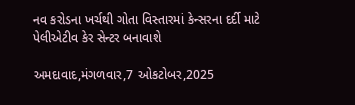નવ કરોડના ખર્ચથી ગોતા વિસ્તારમાં કેન્સરના દર્દી માટે પેલીએટીવ કેર સેન્ટર બનાવાશે

અમદાવાદ,મંગળવાર,7 ઓકટોબર,2025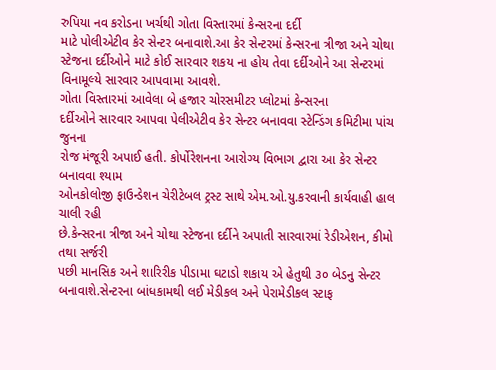રુપિયા નવ કરોડના ખર્ચથી ગોતા વિસ્તારમાં કેન્સરના દર્દી
માટે પોલીએટીવ કેર સેન્ટર બનાવાશે.આ કેર સેન્ટરમાં કેન્સરના ત્રીજા અને ચોથા
સ્ટેજના દર્દીઓને માટે કોઈ સારવાર શકય ના હોય તેવા દર્દીઓને આ સેન્ટરમાં
વિનામૂલ્યે સારવાર આપવામા આવશે.
ગોતા વિસ્તારમાં આવેલા બે હજાર ચોરસમીટર પ્લોટમાં કેન્સરના
દર્દીઓને સારવાર આપવા પેલીએટીવ કેર સેન્ટર બનાવવા સ્ટેન્ડિંગ કમિટીમા પાંચ જુનના
રોજ મંજૂરી અપાઈ હતી. કોર્પોરેશનના આરોગ્ય વિભાગ દ્વારા આ કેર સેન્ટર બનાવવા શ્યામ
ઓનકોલોજી ફાઉન્ડેશન ચેરીટેબલ ટ્રસ્ટ સાથે એમ.ઓ.યુ.કરવાની કાર્યવાહી હાલ ચાલી રહી
છે.કેન્સરના ત્રીજા અને ચોથા સ્ટેજના દર્દીને અપાતી સારવારમાં રેડીએશન, કીમો તથા સર્જરી
પછી માનસિક અને શારિરીક પીડામા ઘટાડો શકાય એ હેતુથી ૩૦ બેડનુ સેન્ટર
બનાવાશે.સેન્ટરના બાંધકામથી લઈ મેડીકલ અને પેરામેડીકલ સ્ટાફ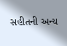સહીતની અન્ય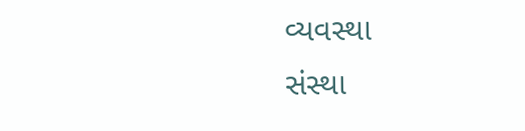વ્યવસ્થા
સંસ્થા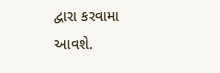દ્વારા કરવામા આવશે.